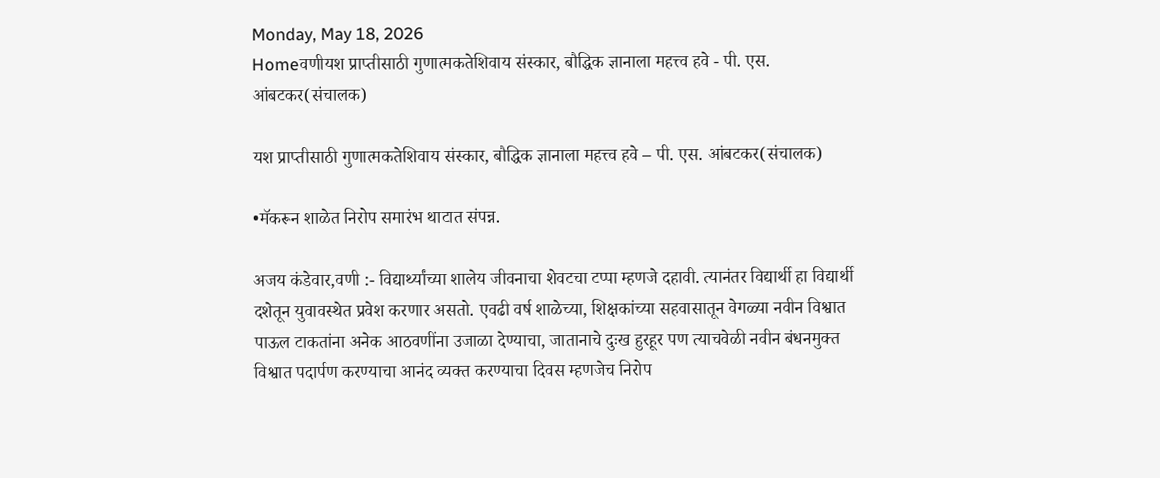Monday, May 18, 2026
Homeवणीयश प्राप्तीसाठी गुणात्मकतेशिवाय संस्कार, बौद्धिक ज्ञानाला महत्त्व हवे - पी. एस. आंबटकर(संचालक)

यश प्राप्तीसाठी गुणात्मकतेशिवाय संस्कार, बौद्धिक ज्ञानाला महत्त्व हवे – पी. एस. आंबटकर(संचालक)

•मॅकरून शाळेत निरोप समारंभ थाटात संपन्न.

अजय कंडेवार,वणी :- विद्यार्थ्यांच्या शालेय जीवनाचा शेवटचा टप्पा म्हणजे दहावी. त्यानंतर विद्यार्थी हा विद्यार्थी दशेतून युवावस्थेत प्रवेश करणार असतो. एवढी वर्ष शाळेच्या, शिक्षकांच्या सहवासातून वेगळ्या नवीन विश्वात पाऊल टाकतांना अनेक आठवणींना उजाळा देण्याचा, जातानाचे दुःख हुरहूर पण त्याचवेळी नवीन बंधनमुक्त विश्वात पदार्पण करण्याचा आनंद व्यक्त करण्याचा दिवस म्हणजेच निरोप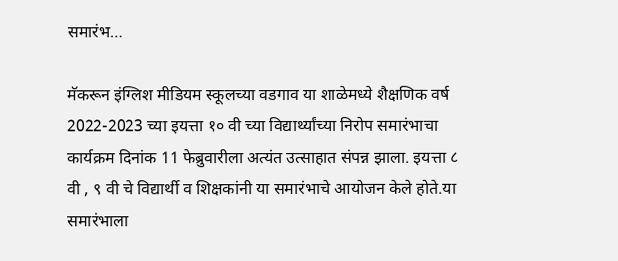समारंभ…

मॅकरून इंग्लिश मीडियम स्कूलच्या वडगाव या शाळेमध्ये शैक्षणिक वर्ष 2022-2023 च्या इयत्ता १० वी च्या विद्यार्थ्यांच्या निरोप समारंभाचा कार्यक्रम दिनांक 11 फेब्रुवारीला अत्यंत उत्साहात संपन्न झाला. इयत्ता ८ वी , ९ वी चे विद्यार्थी व शिक्षकांनी या समारंभाचे आयोजन केले होते.या समारंभाला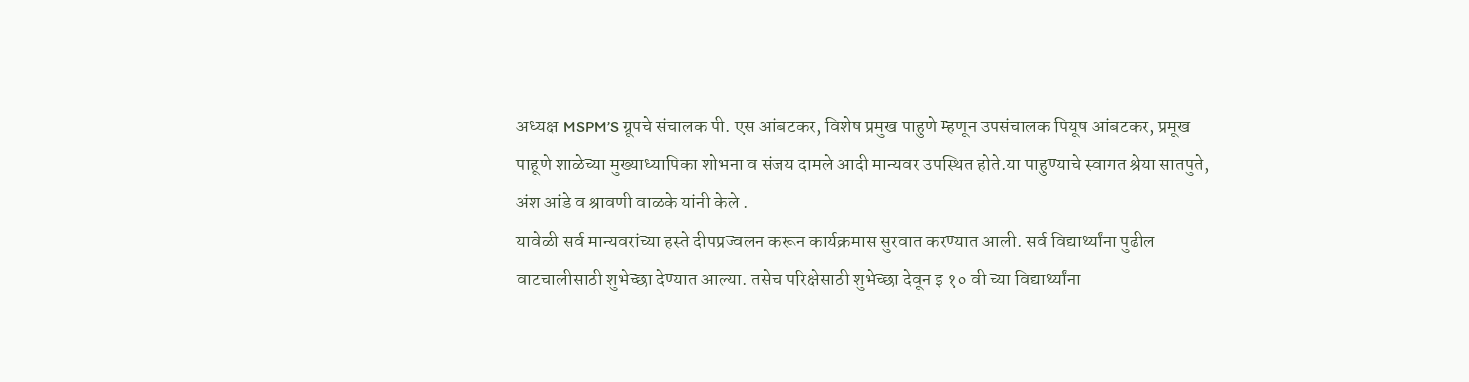अध्यक्ष MSPM’S ग्रूपचे संचालक पी. एस आंबटकर, विशेष प्रमुख पाहुणे म्हणून उपसंचालक पियूष आंबटकर, प्रमूख पाहूणे शाळेच्या मुख्याध्यापिका शोभना व संजय दामले आदी मान्यवर उपस्थित होते.या पाहुण्याचे स्वागत श्रेया सातपुते, अंश आंडे व श्रावणी वाळके यांनी केले .
यावेळी सर्व मान्यवरांच्या हस्ते दीपप्रज्वलन करून कार्यक्रमास सुरवात करण्यात आली. सर्व विद्यार्थ्यांना पुढील वाटचालीसाठी शुभेच्छा देण्यात आल्या. तसेच परिक्षेसाठी शुभेच्छा देवून इ १० वी च्या विद्यार्थ्यांना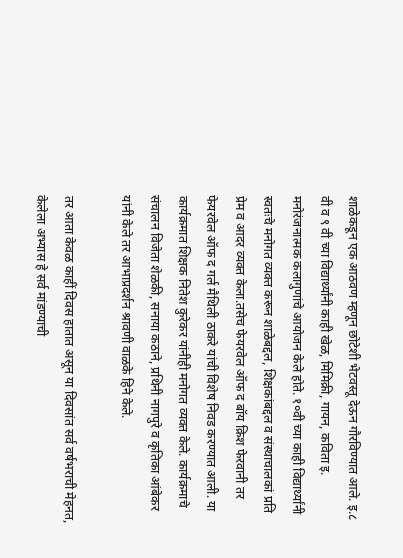शाळेकडून एक आठवण म्हणून छोटेशी भेटवस्तू देऊन गौरविण्यात आले. इ.८ वी व ९ वी च्या विद्यार्थ्यांनी काही खेळ, मिमिक्री, गायन, कविता इ. मनोरंजनात्मक कलागुणांचे आयोजन केले होते. १०वी च्या काही विद्यार्थ्यांनी स्वतःचे मनोगत व्यक्त करून शाळेबद्दल, शिक्षकांबद्दल व संस्थाचालकां प्रति प्रेम व आदर व्यक्त केला.तसेच फेयरवेल ऑफ द बॉय क्रिश फेरवानी तर फेयरवेल ऑफ द गर्ल मैथिली ठाकरे यांची विशेष निवड करण्यात आली. या कार्यक्रमात शिक्षक नितेश कुरेकर यांनीही मनोगत व्यक्त केले. कार्यक्रमाचे संचालन विजेता शेळकी, सनाया कठाने, प्रथिनी नागपुरे व कृतिका आंबेकर यांनी केले तर आभाप्रदर्शन श्रावणी वाळके हिने केले.

तर आता केवळ काहीं दिवस हातात असून या दिवसांत सर्व वर्षभराची मेहनत, केलेला अभ्यास हे सर्व मांडण्याची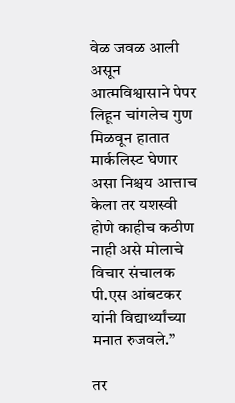वेळ जवळ आली असून आत्मविश्वासाने पेपर लिहून चांगलेच गुण मिळवून हातात मार्कलिस्ट घेणार असा निश्चय आत्ताच केला तर यशस्वी होणे काहीच कठीण नाही असे मोलाचे विचार संचालक पी.एस आंबटकर यांनी विद्यार्थ्यांच्या मनात रुजवले.”

तर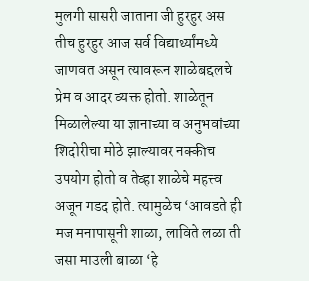मुलगी सासरी जाताना जी हुरहुर अस तीच हुरहुर आज सर्व विद्यार्थ्यांमध्ये जाणवत असून त्यावरून शाळेबद्दलचे प्रेम व आदर व्यक्त होतो. शाळेतून मिळालेल्या या ज्ञानाच्या व अनुभवांच्या शिदोरीचा मोठे झाल्यावर नक्कीच उपयोग होतो व तेव्हा शाळेचे महत्त्व अजून गडद होते. त्यामुळेच ‘आवडते ही मज मनापासूनी शाळा, लाविते लळा ती जसा माउली बाळा ‘हे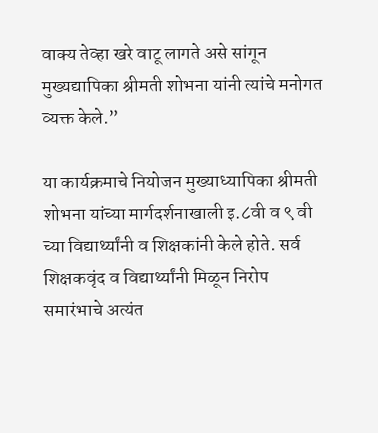वाक्य तेव्हा खरे वाटू लागते असे सांगून मुख्यद्यापिका श्रीमती शोभना यांनी त्यांचे मनोगत व्यक्त केले.”

या कार्यक्रमाचे नियोजन मुख्याध्यापिका श्रीमती शोभना यांच्या मार्गदर्शनाखाली इ.८वी व ९ वी च्या विद्यार्थ्यांनी व शिक्षकांनी केले होते. सर्व शिक्षकवृंद व विद्यार्थ्यांनी मिळून निरोप समारंभाचे अत्यंत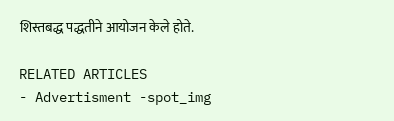शिस्तबद्ध पद्धतीने आयोजन केले होते.

RELATED ARTICLES
- Advertisment -spot_img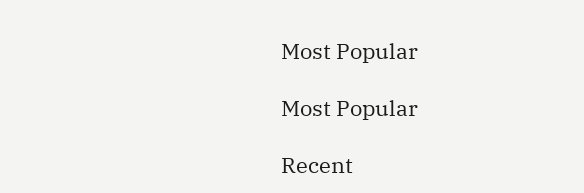Most Popular

Most Popular

Recent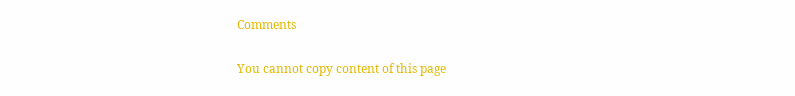Comments

You cannot copy content of this page